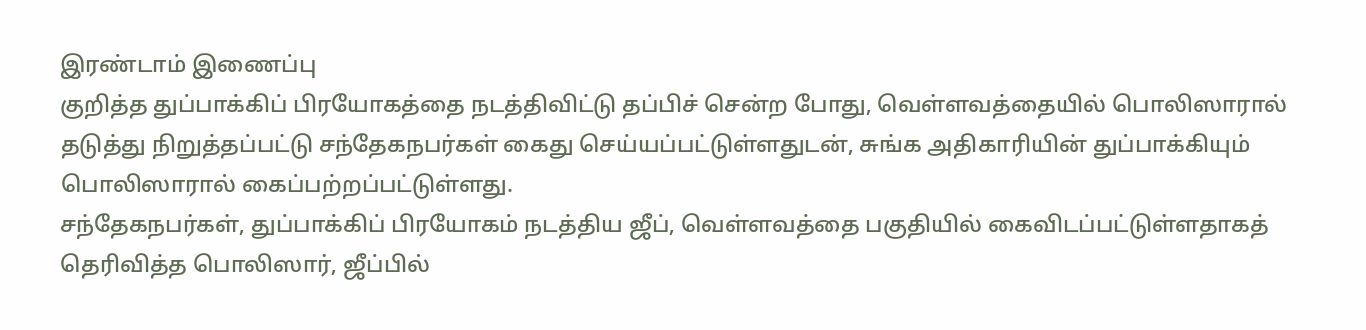இரண்டாம் இணைப்பு
குறித்த துப்பாக்கிப் பிரயோகத்தை நடத்திவிட்டு தப்பிச் சென்ற போது, வெள்ளவத்தையில் பொலிஸாரால் தடுத்து நிறுத்தப்பட்டு சந்தேகநபர்கள் கைது செய்யப்பட்டுள்ளதுடன், சுங்க அதிகாரியின் துப்பாக்கியும் பொலிஸாரால் கைப்பற்றப்பட்டுள்ளது.
சந்தேகநபர்கள், துப்பாக்கிப் பிரயோகம் நடத்திய ஜீப், வெள்ளவத்தை பகுதியில் கைவிடப்பட்டுள்ளதாகத் தெரிவித்த பொலிஸார், ஜீப்பில்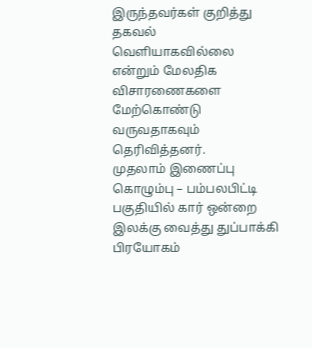இருந்தவர்கள் குறித்து தகவல் வெளியாகவில்லை என்றும் மேலதிக விசாரணைகளை மேற்கொண்டு வருவதாகவும் தெரிவித்தனர்.
முதலாம் இணைப்பு
கொழும்பு – பம்பலபிட்டி பகுதியில் கார் ஒன்றை இலக்கு வைத்து துப்பாக்கி பிரயோகம்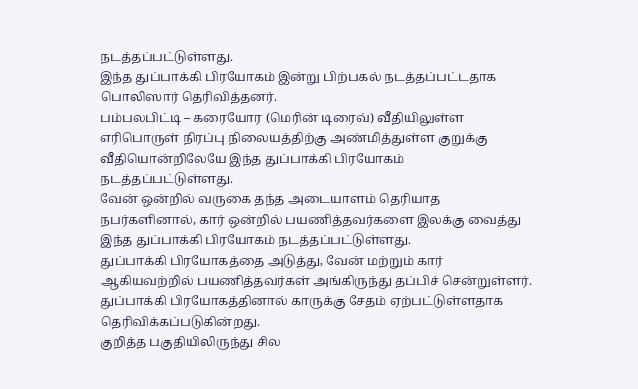நடத்தப்பட்டுள்ளது.
இந்த துப்பாக்கி பிரயோகம் இன்று பிற்பகல் நடத்தப்பட்டதாக பொலிஸார் தெரிவித்தனர்.
பம்பலபிட்டி – கரையோர (மெரின் டிரைவ்) வீதியிலுள்ள எரிபொருள் நிரப்பு நிலையத்திற்கு அண்மித்துள்ள குறுக்கு வீதியொன்றிலேயே இந்த துப்பாக்கி பிரயோகம் நடத்தப்பட்டுள்ளது.
வேன் ஒன்றில் வருகை தந்த அடையாளம் தெரியாத நபர்களினால், கார் ஒன்றில் பயணித்தவர்களை இலக்கு வைத்து இந்த துப்பாக்கி பிரயோகம் நடத்தப்பட்டுள்ளது.
துப்பாக்கி பிரயோகத்தை அடுத்து, வேன் மற்றும் கார் ஆகியவற்றில் பயணித்தவர்கள் அங்கிருந்து தப்பிச் சென்றுள்ளர்.
துப்பாக்கி பிரயோகத்தினால் காருக்கு சேதம் ஏற்பட்டுள்ளதாக தெரிவிக்கப்படுகின்றது.
குறித்த பகுதியிலிருந்து சில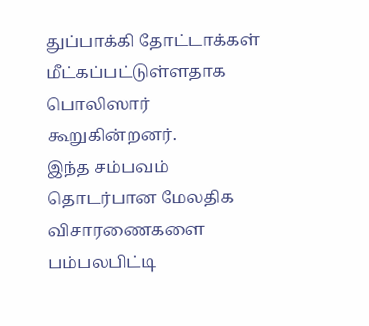துப்பாக்கி தோட்டாக்கள் மீட்கப்பட்டுள்ளதாக பொலிஸார் கூறுகின்றனர்.
இந்த சம்பவம் தொடர்பான மேலதிக விசாரணைகளை பம்பலபிட்டி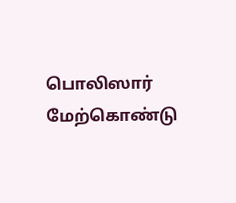பொலிஸார் மேற்கொண்டு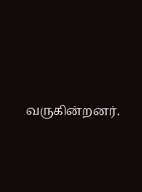வருகின்றனர்.